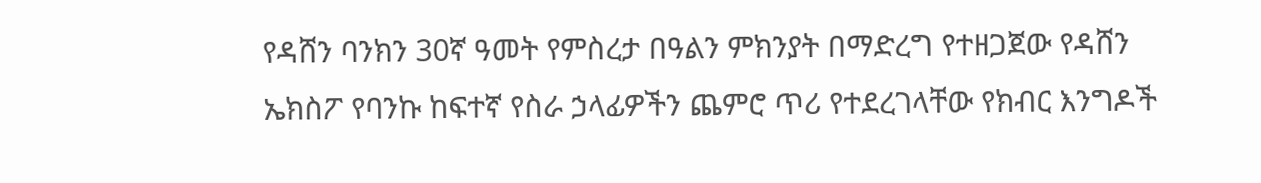የዳሸን ባንክን 30ኛ ዓመት የምስረታ በዓልን ምክንያት በማድረግ የተዘጋጀው የዳሸን ኤክስፖ የባንኩ ከፍተኛ የስራ ኃላፊዎችን ጨምሮ ጥሪ የተደረገላቸው የክብር እንግዶች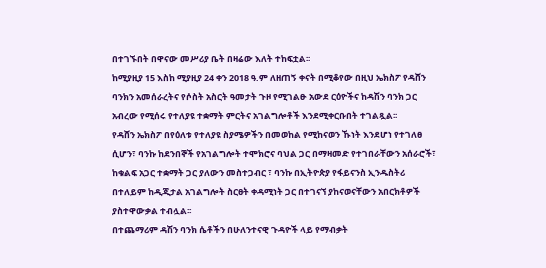በተገኙበት በዋናው መሥሪያ ቤት በዛሬው እለት ተከፍቷል፡፡
ከሚያዚያ 15 እስከ ሚያዚያ 24 ቀን 2018 ዓ.ም ለዘጠኝ ቀናት በሚቆየው በዚህ ኤክስፖ የዳሸን ባንክን አመሰራረትና የሶስት አስርት ዓመታት ጉዞ የሚገልፁ አውደ ርዕዮችና ከዳሽን ባንክ ጋር አብረው የሚሰሩ የተለያዩ ተቋማት ምርትና አገልግሎቶች እንደሚቀርቡበት ተገልጿል፡፡
የዳሸን ኤክስፖ በየዕለቱ የተለያዩ ስያሜዎችን በመወከል የሚከናወን ኹነት እንደሆነ የተገለፀ ሲሆን፣ ባንኩ ከደንበኞች የአገልግሎት ተሞክሮና ባህል ጋር በማዛመድ የተገበራቸውን አሰራሮች፣ ከቁልፍ አጋር ተቋማት ጋር ያለውን መስተጋብር ፣ ባንኩ በኢትዮጵያ የፋይናንስ ኢንዱስትሪ በተለይም ከዲጂታል አገልግሎት ስርፀት ቀዳሚነት ጋር በተገናኘ ያከናወናቸውን አበርክቶዎች ያስተዋውቃል ተብሏል፡፡
በተጨማሪም ዳሽን ባንክ ሴቶችን በሁለንተናዊ ጉዳዮች ላይ የማብቃት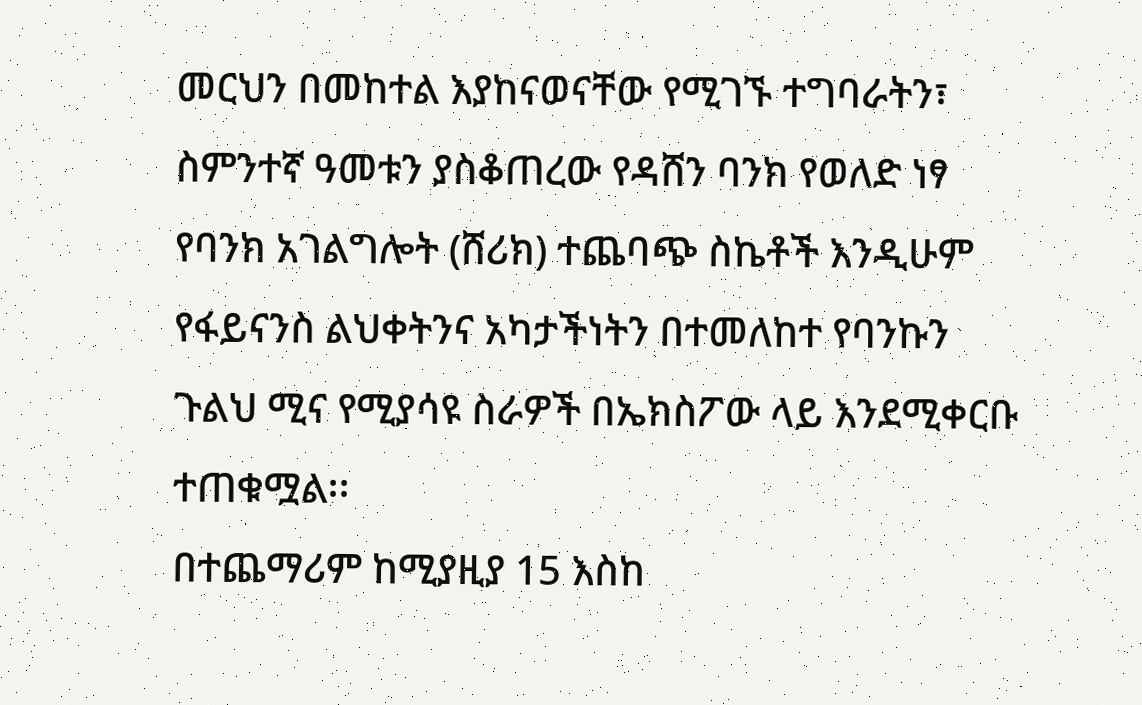መርህን በመከተል እያከናወናቸው የሚገኙ ተግባራትን፣ ስምንተኛ ዓመቱን ያስቆጠረው የዳሸን ባንክ የወለድ ነፃ የባንክ አገልግሎት (ሸሪክ) ተጨባጭ ስኬቶች እንዲሁም የፋይናንስ ልህቀትንና አካታችነትን በተመለከተ የባንኩን ጉልህ ሚና የሚያሳዩ ስራዎች በኤክስፖው ላይ እንደሚቀርቡ ተጠቁሟል፡፡
በተጨማሪም ከሚያዚያ 15 እስከ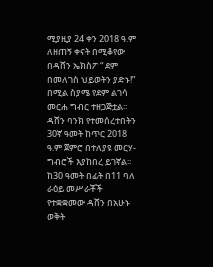ሚያዚያ 24 ቀን 2018 ዓ.ም ለዘጠኝ ቀናት በሚቆየው በዳሸን ኤክስፖ “ ደም በመለገስ ህይወትን ያድኑ!” በሚል ስያሜ የደም ልገሳ መርሐ ግብር ተዘጋጅቷል፡፡
ዳሸን ባንክ የተመሰረተበትን 30ኛ ዓመት ከጥር 2018 ዓ.ም ጀምሮ በተለያዩ መርሃ-ግብሮች እያከበረ ይገኛል፡፡ከ30 ዓመት በፊት በ11 ባለ ራዕይ መሥራቾች የተቋቋመው ዳሸን በአሁኑ ወቅት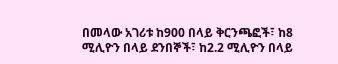በመላው አገሪቱ ከ900 በላይ ቅርንጫፎች፣ ከ8 ሚሊዮን በላይ ደንበኞች፣ ከ2.2 ሚሊዮን በላይ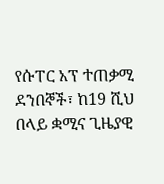የሱፐር አፕ ተጠቃሚ ደንበኞች፣ ከ19 ሺህ በላይ ቋሚና ጊዜያዊ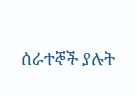ሰራተኞች ያሉት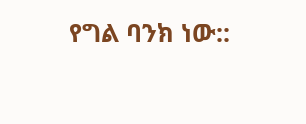የግል ባንክ ነው::